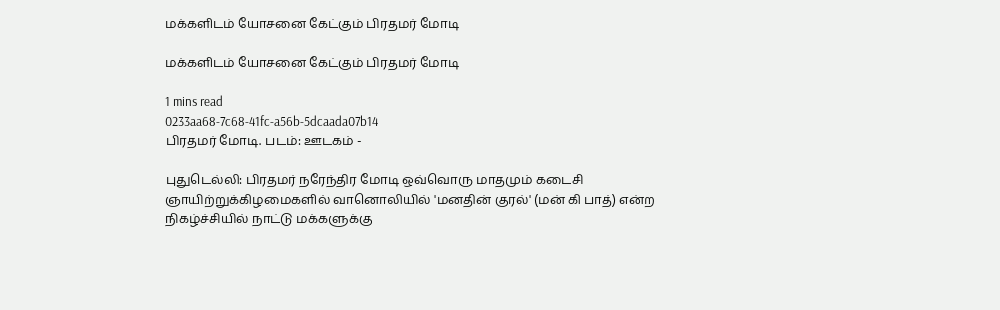மக்களிடம் யோசனை கேட்கும் பிரதமர் மோடி

மக்களிடம் யோசனை கேட்கும் பிரதமர் மோடி

1 mins read
0233aa68-7c68-41fc-a56b-5dcaada07b14
பிரதமர் மோடி. படம்: ஊடகம் -

புதுடெல்லி: பிரதமர் நரேந்திர மோடி ஒவ்வொரு மாதமும் கடைசி ஞாயிற்றுக்கிழமைகளில் வானொலியில் 'மனதின் குரல்' (மன் கி பாத்) என்ற நிகழ்ச்சியில் நாட்டு மக்களுக்கு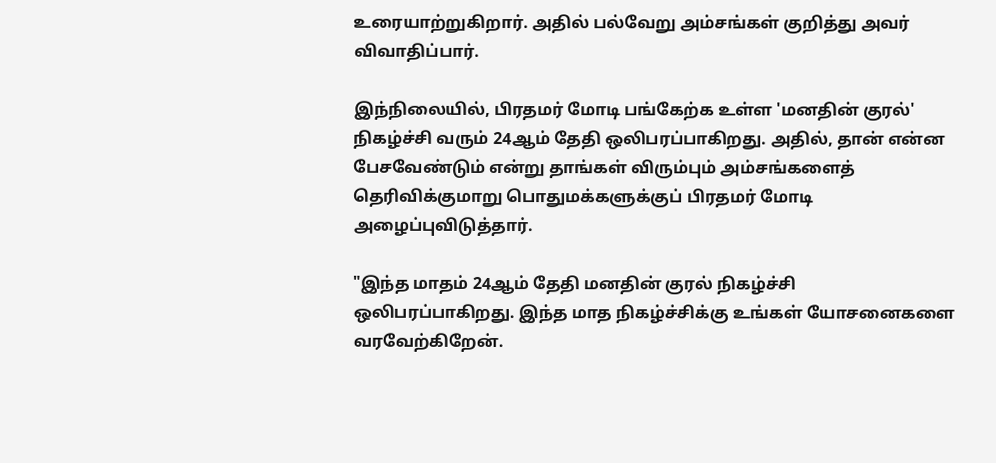உரையாற்றுகிறார். அதில் பல்வேறு அம்சங்கள் குறித்து அவர் விவாதிப்பார்.

இந்நிலையில், பிரதமர் மோடி பங்கேற்க உள்ள 'மனதின் குரல்' நிகழ்ச்சி வரும் 24ஆம் தேதி ஒலிபரப்பாகிறது. அதில், தான் என்ன பேசவேண்டும் என்று தாங்கள் விரும்பும் அம்சங்களைத் தெரிவிக்குமாறு பொதுமக்களுக்குப் பிரதமர் மோடி அழைப்புவிடுத்தார்.

"இந்த மாதம் 24ஆம் தேதி மனதின் குரல் நிகழ்ச்சி ஒலிபரப்பாகிறது. இந்த மாத நிகழ்ச்சிக்கு உங்கள் யோசனைகளை வரவேற்கிறேன்.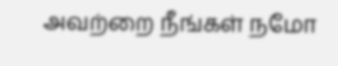அவற்றை நீங்கள் நமோ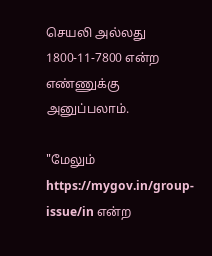செயலி அல்லது 1800-11-7800 என்ற எண்ணுக்கு அனுப்பலாம்.

"மேலும் https://mygov.in/group-issue/in என்ற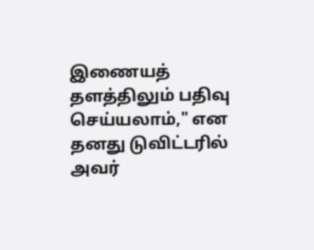இணையத் தளத்திலும் பதிவு செய்யலாம்," என தனது டுவிட்டரில் அவர்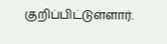குறிப்பிட்டுள்ளார்.